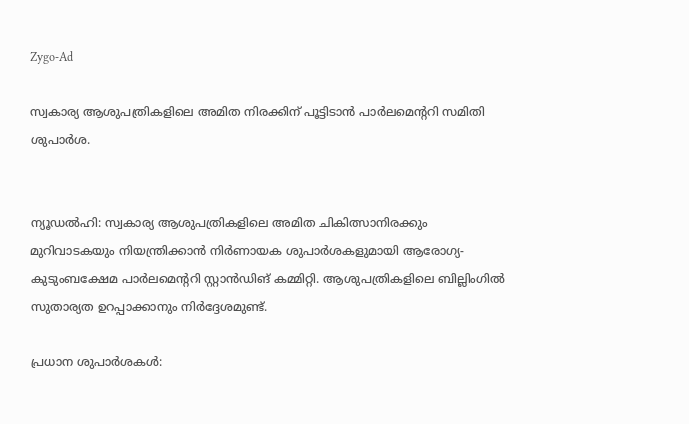Zygo-Ad

സ്വകാര്യ ആശുപത്രികളിലെ അമിത നിരക്കിന് പൂട്ടിടാൻ പാർലമെന്ററി സമിതി ശുപാർശ.


ന്യൂഡൽഹി: സ്വകാര്യ ആശുപത്രികളിലെ അമിത ചികിത്സാനിരക്കും മുറിവാടകയും നിയന്ത്രിക്കാൻ നിർണായക ശുപാർശകളുമായി ആരോഗ്യ-കുടുംബക്ഷേമ പാർലമെന്ററി സ്റ്റാൻഡിങ് കമ്മിറ്റി. ആശുപത്രികളിലെ ബില്ലിംഗിൽ സുതാര്യത ഉറപ്പാക്കാനും നിർദ്ദേശമുണ്ട്.

പ്രധാന ശുപാർശകൾ: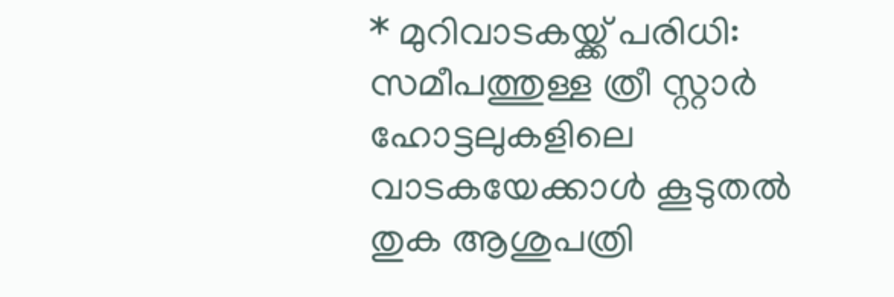* മുറിവാടകയ്ക്ക് പരിധി: സമീപത്തുള്ള ത്രീ സ്റ്റാർ ഹോട്ടലുകളിലെ വാടകയേക്കാൾ കൂടുതൽ തുക ആശുപത്രി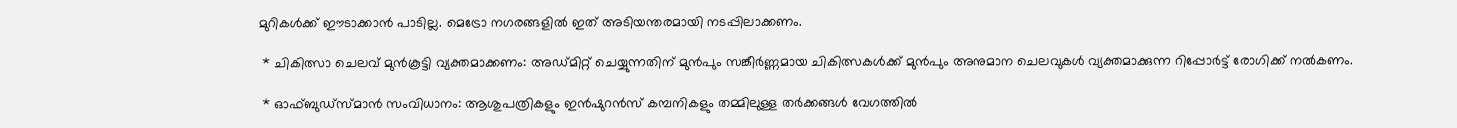മുറികൾക്ക് ഈടാക്കാൻ പാടില്ല. മെട്രോ നഗരങ്ങളിൽ ഇത് അടിയന്തരമായി നടപ്പിലാക്കണം.

 * ചികിത്സാ ചെലവ് മുൻകൂട്ടി വ്യക്തമാക്കണം: അഡ്മിറ്റ് ചെയ്യുന്നതിന് മുൻപും സങ്കീർണ്ണമായ ചികിത്സകൾക്ക് മുൻപും അനുമാന ചെലവുകൾ വ്യക്തമാക്കുന്ന റിപ്പോർട്ട് രോഗിക്ക് നൽകണം.

 * ഓഫ്ബുഡ്സ്മാൻ സംവിധാനം: ആശുപത്രികളും ഇൻഷുറൻസ് കമ്പനികളും തമ്മിലുള്ള തർക്കങ്ങൾ വേഗത്തിൽ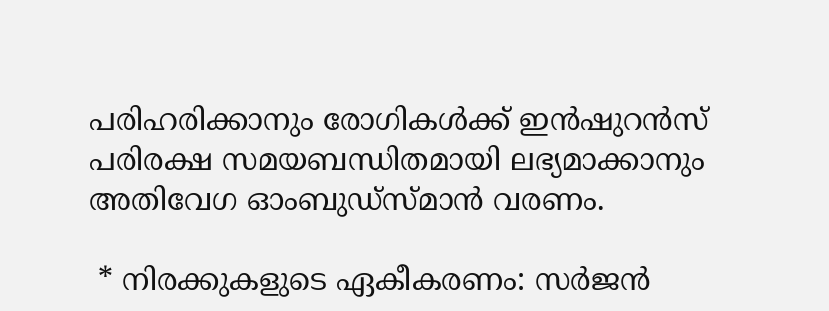പരിഹരിക്കാനും രോഗികൾക്ക് ഇൻഷുറൻസ് പരിരക്ഷ സമയബന്ധിതമായി ലഭ്യമാക്കാനും അതിവേഗ ഓംബുഡ്സ്മാൻ വരണം.

 * നിരക്കുകളുടെ ഏകീകരണം: സർജൻ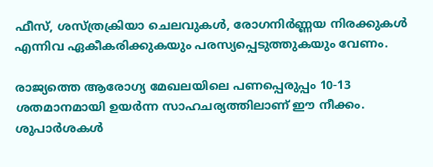ഫീസ്, ശസ്ത്രക്രിയാ ചെലവുകൾ, രോഗനിർണ്ണയ നിരക്കുകൾ എന്നിവ ഏകീകരിക്കുകയും പരസ്യപ്പെടുത്തുകയും വേണം.

രാജ്യത്തെ ആരോഗ്യ മേഖലയിലെ പണപ്പെരുപ്പം 10-13 ശതമാനമായി ഉയർന്ന സാഹചര്യത്തിലാണ് ഈ നീക്കം. ശുപാർശകൾ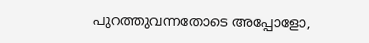പുറത്തുവന്നതോടെ അപ്പോളോ,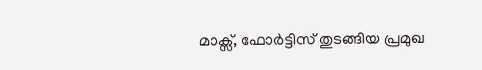മാക്സ്, ഫോർട്ടിസ് തുടങ്ങിയ പ്രമുഖ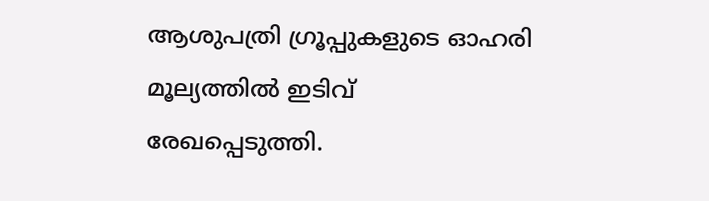ആശുപത്രി ഗ്രൂപ്പുകളുടെ ഓഹരി മൂല്യത്തിൽ ഇടിവ് രേഖപ്പെടുത്തി.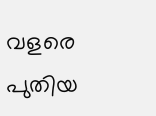വളരെ പുതിയ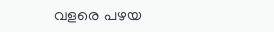വളരെ പഴയ